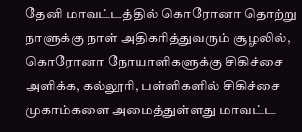தேனி மாவட்டத்தில் கொரோனா தொற்று நாளுக்கு நாள் அதிகரித்துவரும் சூழலில், கொரோனா நோயாளிகளுக்கு சிகிச்சை அளிக்க, கல்லூரி, பள்ளிகளில் சிகிச்சை முகாம்களை அமைத்துள்ளது மாவட்ட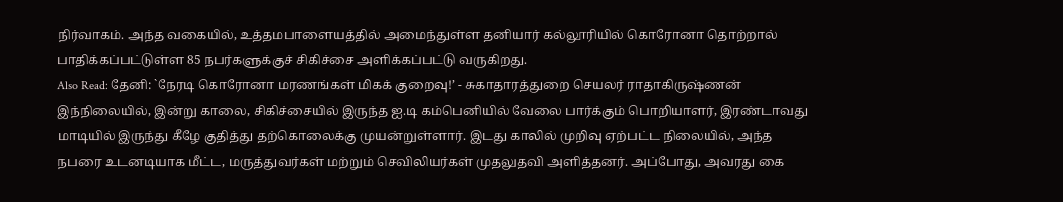நிர்வாகம். அந்த வகையில், உத்தமபாளையத்தில் அமைந்துள்ள தனியார் கல்லூரியில் கொரோனா தொற்றால் பாதிக்கப்பட்டுள்ள 85 நபர்களுக்குச் சிகிச்சை அளிக்கப்பட்டு வருகிறது.
Also Read: தேனி: `நேரடி கொரோனா மரணங்கள் மிகக் குறைவு!’ - சுகாதாரத்துறை செயலர் ராதாகிருஷ்ணன்
இந்நிலையில், இன்று காலை, சிகிச்சையில் இருந்த ஐ.டி கம்பெனியில் வேலை பார்க்கும் பொறியாளர், இரண்டாவது மாடியில் இருந்து கீழே குதித்து தற்கொலைக்கு முயன்றுள்ளார். இடது காலில் முறிவு ஏற்பட்ட நிலையில், அந்த நபரை உடனடியாக மீட்ட, மருத்துவர்கள் மற்றும் செவிலியர்கள் முதலுதவி அளித்தனர். அப்போது, அவரது கை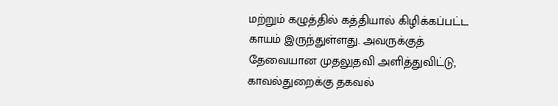மற்றும் கழுத்தில் கத்தியால் கிழிக்கப்பட்ட காயம் இருந்துள்ளது. அவருக்குத் தேவையான முதலுதவி அளித்துவிட்டு, காவல்துறைக்கு தகவல்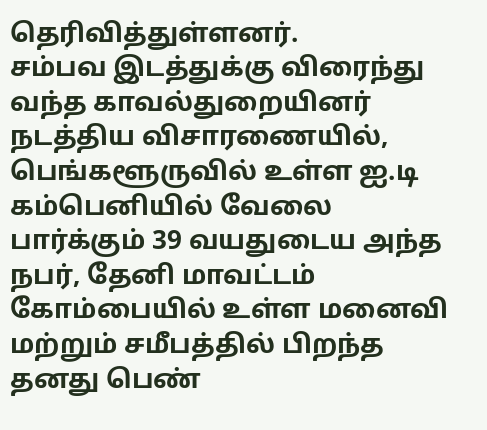தெரிவித்துள்ளனர்.
சம்பவ இடத்துக்கு விரைந்து வந்த காவல்துறையினர் நடத்திய விசாரணையில், பெங்களூருவில் உள்ள ஐ.டி கம்பெனியில் வேலை பார்க்கும் 39 வயதுடைய அந்த நபர், தேனி மாவட்டம் கோம்பையில் உள்ள மனைவி மற்றும் சமீபத்தில் பிறந்த தனது பெண்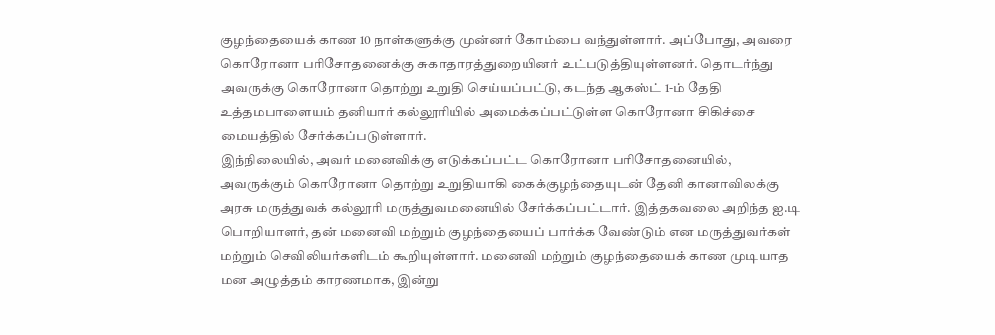குழந்தையைக் காண 10 நாள்களுக்கு முன்னர் கோம்பை வந்துள்ளார். அப்போது, அவரை கொரோனா பரிசோதனைக்கு சுகாதாரத்துறையினர் உட்படுத்தியுள்ளனர். தொடர்ந்து அவருக்கு கொரோனா தொற்று உறுதி செய்யப்பட்டு, கடந்த ஆகஸ்ட் 1-ம் தேதி உத்தமபாளையம் தனியார் கல்லூரியில் அமைக்கப்பட்டுள்ள கொரோனா சிகிச்சை மையத்தில் சேர்க்கப்படுள்ளார்.
இந்நிலையில், அவர் மனைவிக்கு எடுக்கப்பட்ட கொரோனா பரிசோதனையில், அவருக்கும் கொரோனா தொற்று உறுதியாகி கைக்குழந்தையுடன் தேனி கானாவிலக்கு அரசு மருத்துவக் கல்லூரி மருத்துவமனையில் சேர்க்கப்பட்டார். இத்தகவலை அறிந்த ஐ.டி பொறியாளர், தன் மனைவி மற்றும் குழந்தையைப் பார்க்க வேண்டும் என மருத்துவர்கள் மற்றும் செவிலியர்களிடம் கூறியுள்ளார். மனைவி மற்றும் குழந்தையைக் காண முடியாத மன அழுத்தம் காரணமாக, இன்று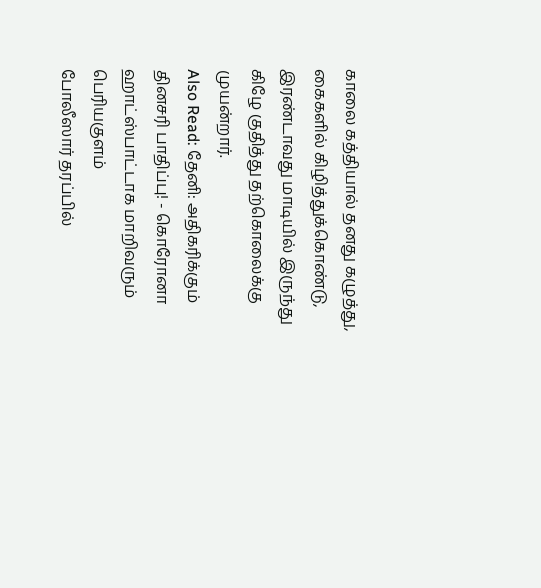காலை கத்தியால் தனது கழுத்து, கைகளில் கிழித்துக்கொண்டு, இரண்டாவது மாடியில் இருந்து கிழே குதித்து தற்கொலைக்கு முயன்றார்.
Also Read: தேனி: அதிகரிக்கும் தினசரி பாதிப்பு! - கொரோனா ஹாட்ஸ்பாட்டாக மாறிவரும் பெரியகுளம்
போலீஸார் தரப்பில்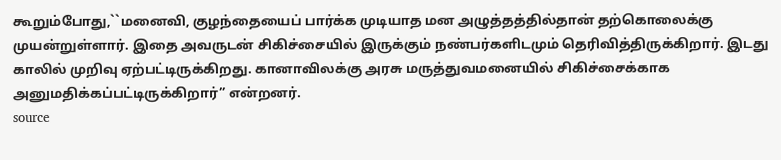கூறும்போது,``மனைவி, குழந்தையைப் பார்க்க முடியாத மன அழுத்தத்தில்தான் தற்கொலைக்கு முயன்றுள்ளார். இதை அவருடன் சிகிச்சையில் இருக்கும் நண்பர்களிடமும் தெரிவித்திருக்கிறார். இடது காலில் முறிவு ஏற்பட்டிருக்கிறது. கானாவிலக்கு அரசு மருத்துவமனையில் சிகிச்சைக்காக அனுமதிக்கப்பட்டிருக்கிறார்” என்றனர்.
source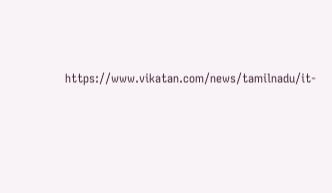https://www.vikatan.com/news/tamilnadu/it-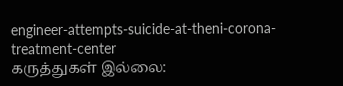engineer-attempts-suicide-at-theni-corona-treatment-center
கருத்துகள் இல்லை: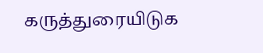கருத்துரையிடுக